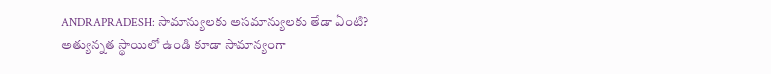ANDRAPRADESH: సామాన్యులకు అసమాన్యులకు తేడా ఏంటి? అత్యున్నత స్థాయిలో ఉండి కూడా సామాన్యంగా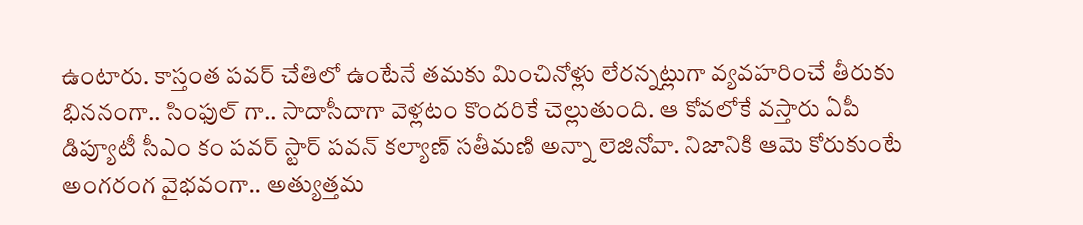ఉంటారు. కాస్తంత పవర్ చేతిలో ఉంటేనే తమకు మించినోళ్లు లేరన్నట్లుగా వ్యవహరించే తీరుకు భిననంగా.. సింఫుల్ గా.. సాదాసీదాగా వెళ్లటం కొందరికే చెల్లుతుంది. ఆ కోవలోకే వస్తారు ఏపీ డిప్యూటీ సీఎం కం పవర్ స్టార్ పవన్ కల్యాణ్ సతీమణి అన్నా లెజినోవా. నిజానికి ఆమె కోరుకుంటే అంగరంగ వైభవంగా.. అత్యుత్తమ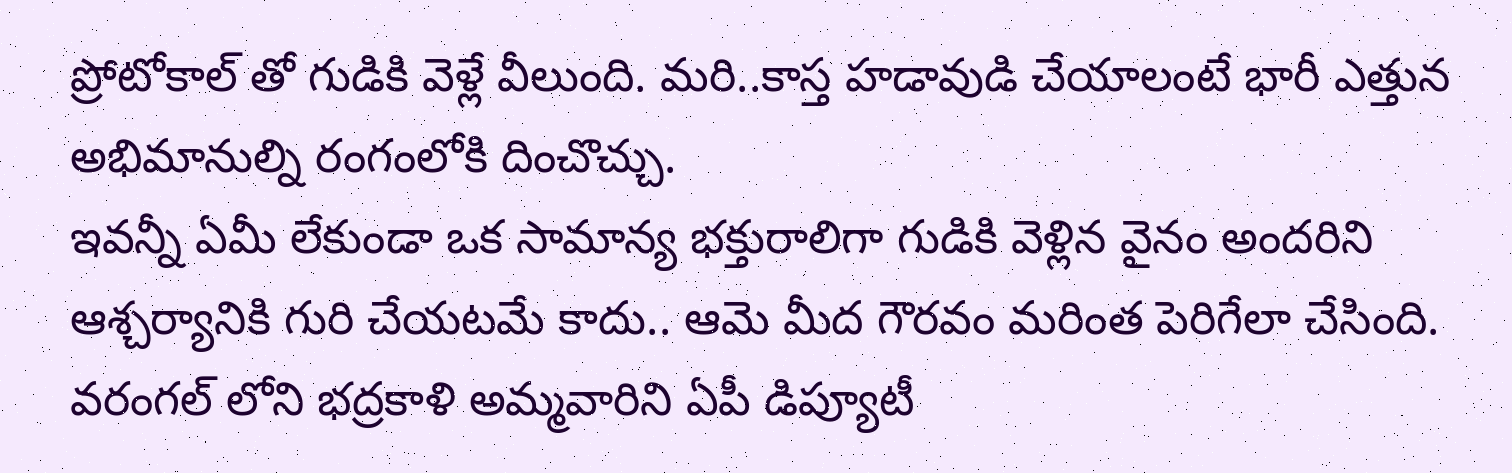ప్రోటోకాల్ తో గుడికి వెళ్లే వీలుంది. మరి..కాస్త హడావుడి చేయాలంటే భారీ ఎత్తున అభిమానుల్ని రంగంలోకి దించొచ్చు.
ఇవన్నీ ఏమీ లేకుండా ఒక సామాన్య భక్తురాలిగా గుడికి వెళ్లిన వైనం అందరిని ఆశ్చర్యానికి గురి చేయటమే కాదు.. ఆమె మీద గౌరవం మరింత పెరిగేలా చేసింది. వరంగల్ లోని భద్రకాళి అమ్మవారిని ఏపీ డిప్యూటీ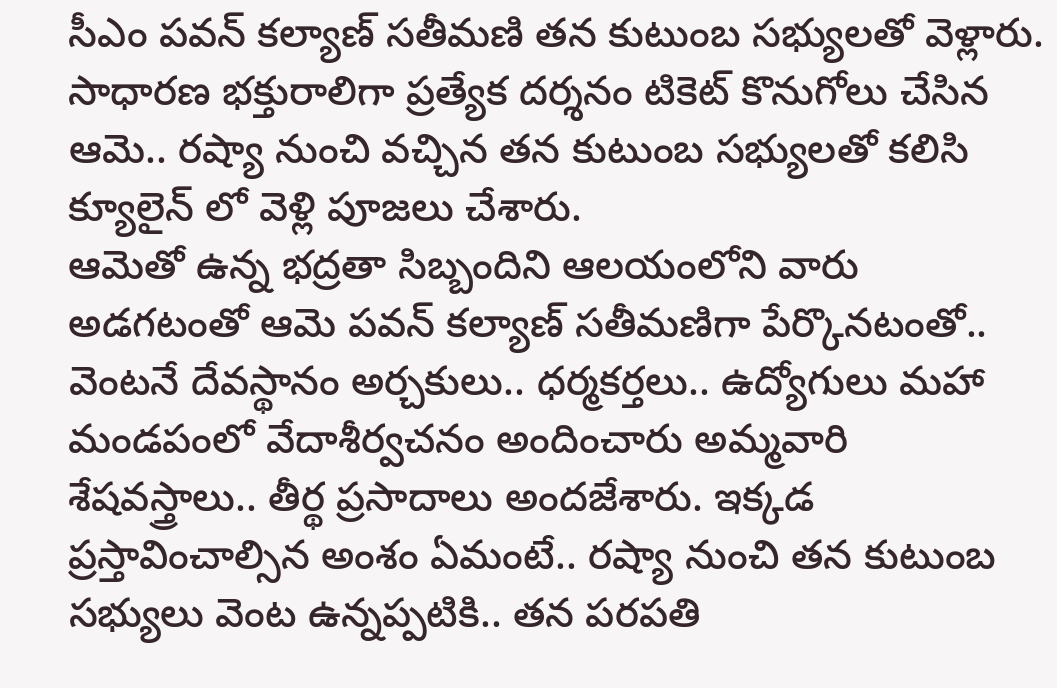సీఎం పవన్ కల్యాణ్ సతీమణి తన కుటుంబ సభ్యులతో వెళ్లారు. సాధారణ భక్తురాలిగా ప్రత్యేక దర్శనం టికెట్ కొనుగోలు చేసిన ఆమె.. రష్యా నుంచి వచ్చిన తన కుటుంబ సభ్యులతో కలిసి క్యూలైన్ లో వెళ్లి పూజలు చేశారు.
ఆమెతో ఉన్న భద్రతా సిబ్బందిని ఆలయంలోని వారు అడగటంతో ఆమె పవన్ కల్యాణ్ సతీమణిగా పేర్కొనటంతో.. వెంటనే దేవస్థానం అర్చకులు.. ధర్మకర్తలు.. ఉద్యోగులు మహా మండపంలో వేదాశీర్వచనం అందించారు అమ్మవారి శేషవస్త్రాలు.. తీర్థ ప్రసాదాలు అందజేశారు. ఇక్కడ ప్రస్తావించాల్సిన అంశం ఏమంటే.. రష్యా నుంచి తన కుటుంబ సభ్యులు వెంట ఉన్నప్పటికి.. తన పరపతి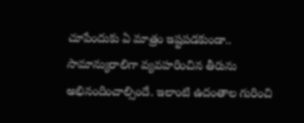చూపేందుకు ఏ మాత్రం ఇష్టపడకుండా.. సామాన్యురాలిగా వ్యవహరించిన తీరును అభినందించాల్సిందే. ఇలాంటి ఉదంతాల గురించి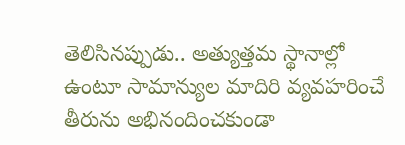తెలిసినప్పుడు.. అత్యుత్తమ స్థానాల్లో ఉంటూ సామాన్యుల మాదిరి వ్యవహరించే తీరును అభినందించకుండా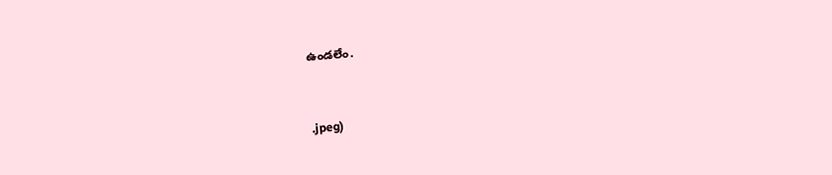ఉండలేం.


.jpeg)